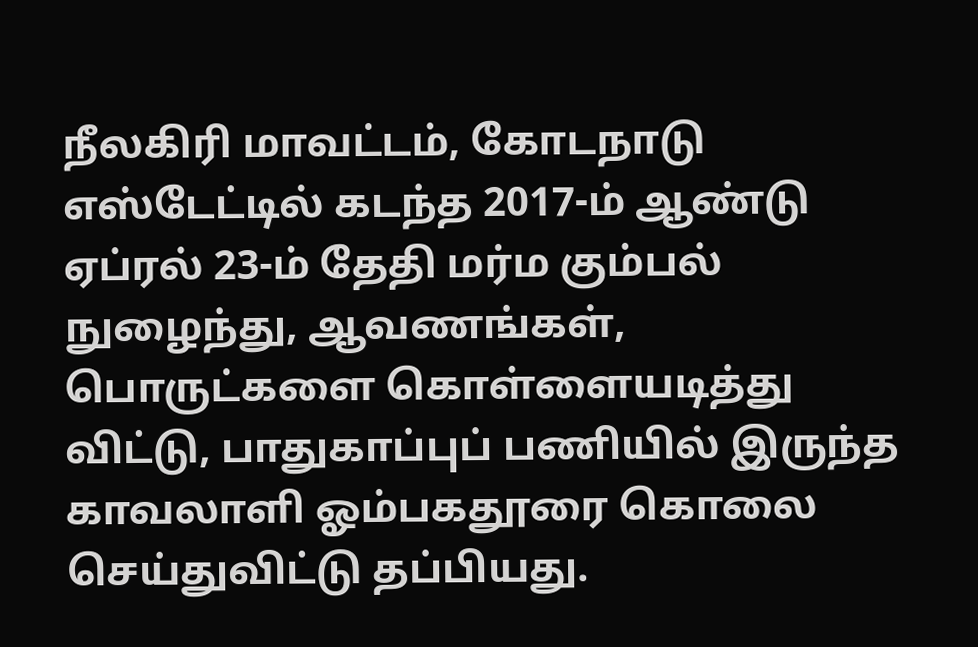நீலகிரி மாவட்டம், கோடநாடு எஸ்டேட்டில் கடந்த 2017-ம் ஆண்டு ஏப்ரல் 23-ம் தேதி மர்ம கும்பல் நுழைந்து, ஆவணங்கள், பொருட்களை கொள்ளையடித்து விட்டு, பாதுகாப்புப் பணியில் இருந்த காவலாளி ஓம்பகதூரை கொலை செய்துவிட்டு தப்பியது.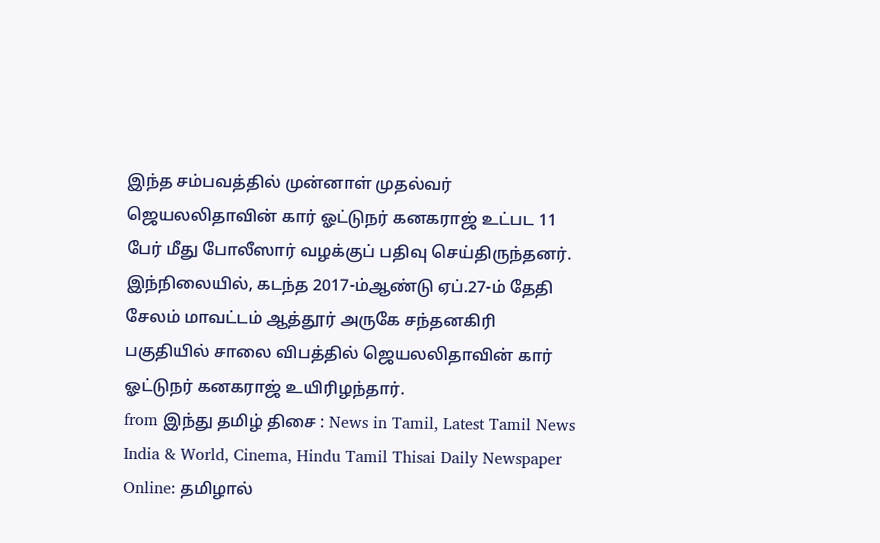இந்த சம்பவத்தில் முன்னாள் முதல்வர் ஜெயலலிதாவின் கார் ஓட்டுநர் கனகராஜ் உட்பட 11 பேர் மீது போலீஸார் வழக்குப் பதிவு செய்திருந்தனர்.
இந்நிலையில், கடந்த 2017-ம்ஆண்டு ஏப்.27-ம் தேதி சேலம் மாவட்டம் ஆத்தூர் அருகே சந்தனகிரி பகுதியில் சாலை விபத்தில் ஜெயலலிதாவின் கார் ஓட்டுநர் கனகராஜ் உயிரிழந்தார்.
from இந்து தமிழ் திசை : News in Tamil, Latest Tamil News India & World, Cinema, Hindu Tamil Thisai Daily Newspaper Online: தமிழால்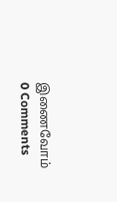இணைவோம்
0 Comments